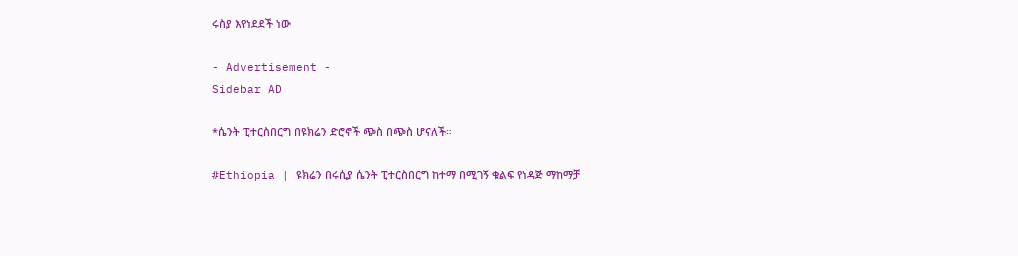ሩስያ እየነደደች ነው

- Advertisement -
Sidebar AD

*ሴንት ፒተርስበርግ በዩክሬን ድሮኖች ጭስ በጭስ ሆናለች።

#Ethiopia | ዩክሬን በሩሲያ ሴንት ፒተርስበርግ ከተማ በሚገኝ ቁልፍ የነዳጅ ማከማቻ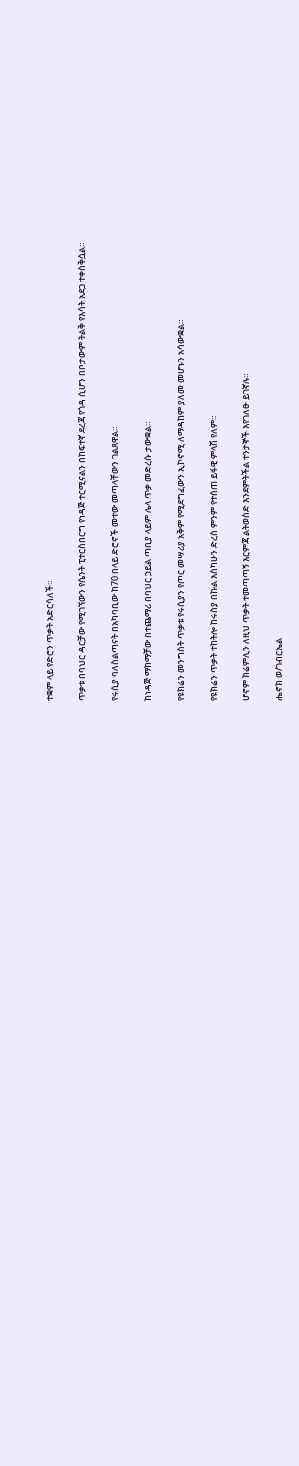ተቋም ላይ የድሮን ጥቃት አድርሳለች።

ጥቃቱ በባህር ዳርቻው የሚገኘውን የሴንት ፒተርስበርግ የነዳጅ ተርሚናልን በከፍተኛ ደረጃ የጎዳ ሲሆን በቦታውም ትልቅ የእሳት አደጋ ተቀስቅሷል።

የሩሲያ ባለስልጣናት በአካባቢው ከ70 በላይ ድሮኖች መተው መጣላቸውን ገልጸዋል።

ከነዳጅ ማከማቻው በተጨማሪ በባህር ኃይል ጣቢያ ላይም ሌላ ጥቃ መድረሱ ታውቋል።

የዩክሬን መንግስት ጥቃቱ የሩሲያን የጦር መሣሪያ አቅም የሚደግፈውን ኢኮኖሚ ለማዳከም ያለመ መሆኑን አሳውቋል።

የዩክሬን ጥቃት ተከትሎ ከሩስያ በኩል እስካሁን ድረስ ምንም የተሰጠ ይፋዊ ምላሽ የለም።

ሆኖም ክሬምሊን ለዚህ ጥቃት ተመጣጣኝ እርምጃ ልትወስድ እንደምትችል ተንታኞች እየገለፁ ይገኛሉ።

ሔኖክ ወ/ገብርኤል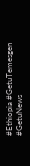#Ethiopia #GetuTemesgen #GetuNews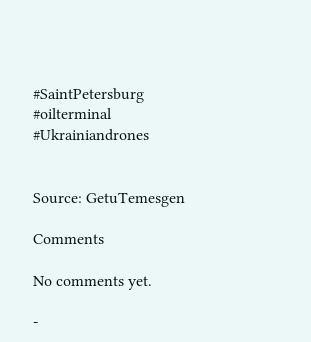#SaintPetersburg #oilterminal
#Ukrainiandrones


Source: GetuTemesgen

Comments

No comments yet.

-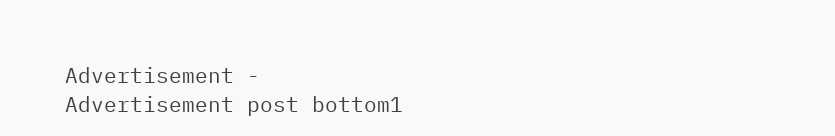Advertisement -
Advertisement post bottom1